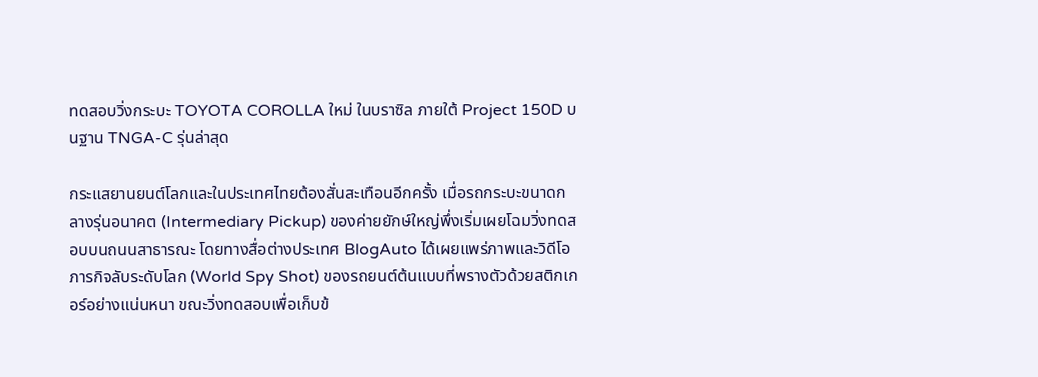ทดสอบวิ่งกระบะ TOYOTA COROLLA ใหม่ ในบราซิล ภายใต้ Project 150D บนฐาน TNGA-C รุ่นล่าสุด

กระแสยานยนต์โลกและในประเทศไทยต้องสั่นสะเทือนอีกครั้ง เมื่อรถกระบะขนาดกลางรุ่นอนาคต (Intermediary Pickup) ของค่ายยักษ์ใหญ่พึ่งเริ่มเผยโฉมวิ่งทดสอบบนถนนสาธารณะ โดยทางสื่อต่างประเทศ BlogAuto ได้เผยแพร่ภาพและวิดีโอภารกิจลับระดับโลก (World Spy Shot) ของรถยนต์ต้นแบบที่พรางตัวด้วยสติกเกอร์อย่างแน่นหนา ขณะวิ่งทดสอบเพื่อเก็บข้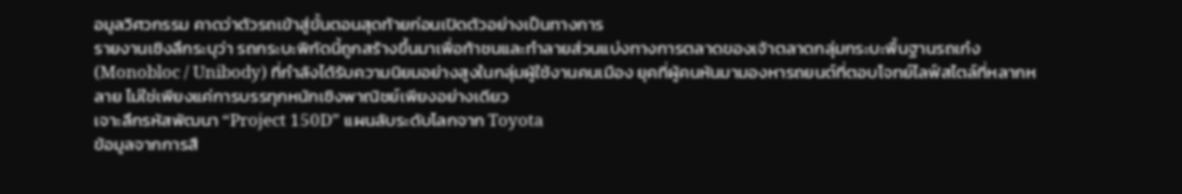อมูลวิศวกรรม คาดว่าตัวรถเข้าสู่ขั้นตอนสุดท้ายก่อนเปิดตัวอย่างเป็นทางการ
รายงานเชิงลึกระบุว่า รถกระบะพิกัดนี้ถูกสร้างขึ้นมาเพื่อท้าชนและทำลายส่วนแบ่งทางการตลาดของเจ้าตลาดกลุ่มกระบะพื้นฐานรถเก๋ง (Monobloc / Unibody) ที่กำลังได้รับความนิยมอย่างสูงในกลุ่มผู้ใช้งานคนเมือง ยุคที่ผู้คนหันมามองหารถยนต์ที่ตอบโจทย์ไลฟ์สไตล์ที่หลากหลาย ไม่ใช่เพียงแค่การบรรทุกหนักเชิงพาณิชย์เพียงอย่างเดียว
เจาะลึกรหัสพัฒนา “Project 150D” แผนลับระดับโลกจาก Toyota
ข้อมูลจากการสื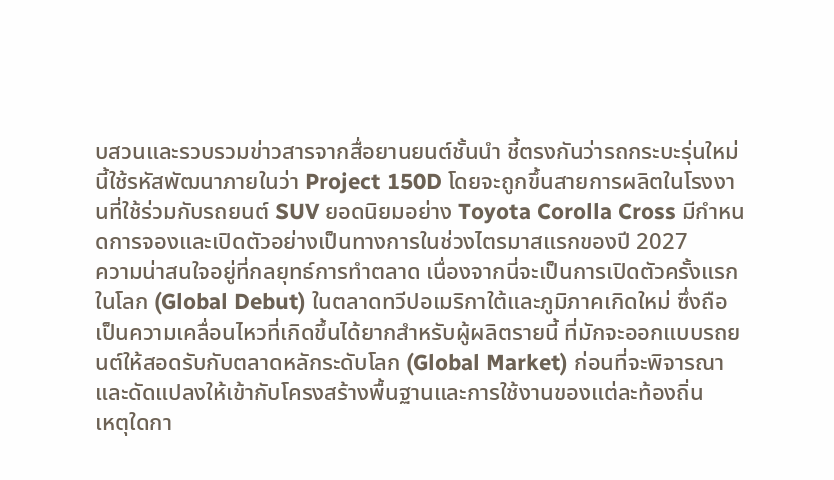บสวนและรวบรวมข่าวสารจากสื่อยานยนต์ชั้นนำ ชี้ตรงกันว่ารถกระบะรุ่นใหม่นี้ใช้รหัสพัฒนาภายในว่า Project 150D โดยจะถูกขึ้นสายการผลิตในโรงงานที่ใช้ร่วมกับรถยนต์ SUV ยอดนิยมอย่าง Toyota Corolla Cross มีกำหนดการจองและเปิดตัวอย่างเป็นทางการในช่วงไตรมาสแรกของปี 2027
ความน่าสนใจอยู่ที่กลยุทธ์การทำตลาด เนื่องจากนี่จะเป็นการเปิดตัวครั้งแรกในโลก (Global Debut) ในตลาดทวีปอเมริกาใต้และภูมิภาคเกิดใหม่ ซึ่งถือเป็นความเคลื่อนไหวที่เกิดขึ้นได้ยากสำหรับผู้ผลิตรายนี้ ที่มักจะออกแบบรถยนต์ให้สอดรับกับตลาดหลักระดับโลก (Global Market) ก่อนที่จะพิจารณาและดัดแปลงให้เข้ากับโครงสร้างพื้นฐานและการใช้งานของแต่ละท้องถิ่น
เหตุใดกา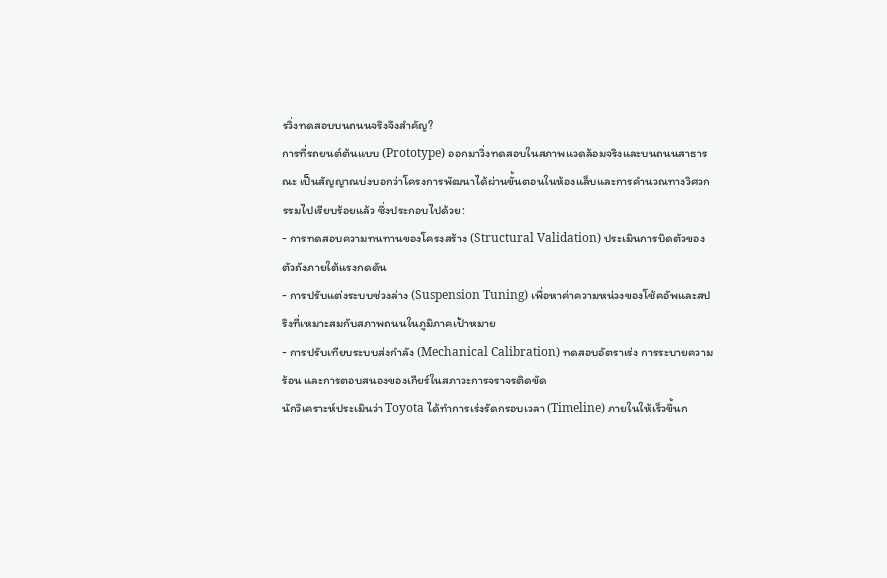รวิ่งทดสอบบนถนนจริงจึงสำคัญ?
การที่รถยนต์ต้นแบบ (Prototype) ออกมาวิ่งทดสอบในสภาพแวดล้อมจริงและบนถนนสาธารณะ เป็นสัญญาณบ่งบอกว่าโครงการพัฒนาได้ผ่านขั้นตอนในห้องแล็บและการคำนวณทางวิศวกรรมไปเรียบร้อยแล้ว ซึ่งประกอบไปด้วย:
- การทดสอบความทนทานของโครงสร้าง (Structural Validation) ประเมินการบิดตัวของตัวถังภายใต้แรงกดดัน
- การปรับแต่งระบบช่วงล่าง (Suspension Tuning) เพื่อหาค่าความหน่วงของโช้คอัพและสปริงที่เหมาะสมกับสภาพถนนในภูมิภาคเป้าหมาย
- การปรับเทียบระบบส่งกำลัง (Mechanical Calibration) ทดสอบอัตราเร่ง การระบายความร้อน และการตอบสนองของเกียร์ในสภาวะการจราจรติดขัด
นักวิเคราะห์ประเมินว่า Toyota ได้ทำการเร่งรัดกรอบเวลา (Timeline) ภายในให้เร็วขึ้นก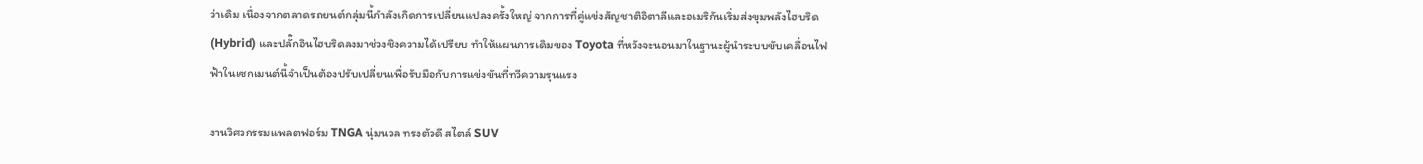ว่าเดิม เนื่องจากตลาดรถยนต์กลุ่มนี้กำลังเกิดการเปลี่ยนแปลงครั้งใหญ่ จากการที่คู่แข่งสัญชาติอิตาลีและอเมริกันเริ่มส่งขุมพลังไฮบริด (Hybrid) และปลั๊กอินไฮบริดลงมาช่วงชิงความได้เปรียบ ทำให้แผนการเดิมของ Toyota ที่หวังจะนอนมาในฐานะผู้นำระบบขับเคลื่อนไฟฟ้าในเซกเมนต์นี้จำเป็นต้องปรับเปลี่ยนเพื่อรับมือกับการแข่งขันที่ทวีความรุนแรง

งานวิศวกรรมแพลตฟอร์ม TNGA นุ่มนวล ทรงตัวดี สไตล์ SUV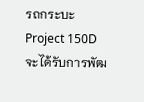รถกระบะ Project 150D จะได้รับการพัฒ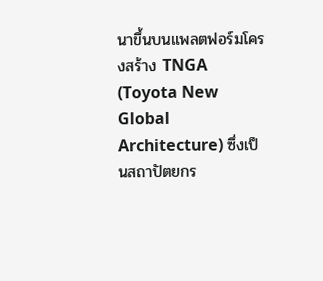นาขึ้นบนแพลตฟอร์มโครงสร้าง TNGA (Toyota New Global Architecture) ซึ่งเป็นสถาปัตยกร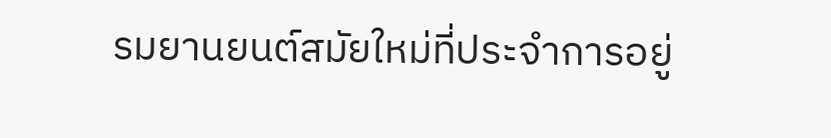รมยานยนต์สมัยใหม่ที่ประจำการอยู่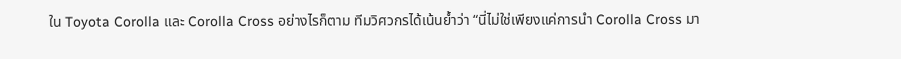ใน Toyota Corolla และ Corolla Cross อย่างไรก็ตาม ทีมวิศวกรได้เน้นย้ำว่า “นี่ไม่ใช่เพียงแค่การนำ Corolla Cross มา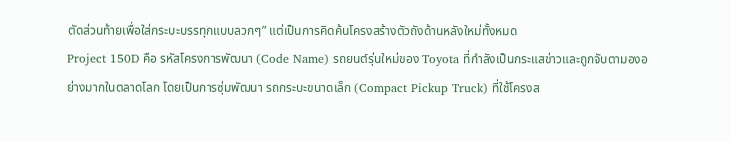ตัดส่วนท้ายเพื่อใส่กระบะบรรทุกแบบลวกๆ” แต่เป็นการคิดค้นโครงสร้างตัวถังด้านหลังใหม่ทั้งหมด
Project 150D คือ รหัสโครงการพัฒนา (Code Name) รถยนต์รุ่นใหม่ของ Toyota ที่กำลังเป็นกระแสข่าวและถูกจับตามองอย่างมากในตลาดโลก โดยเป็นการซุ่มพัฒนา รถกระบะขนาดเล็ก (Compact Pickup Truck) ที่ใช้โครงส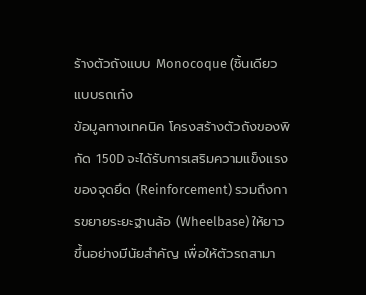ร้างตัวถังแบบ Monocoque (ชิ้นเดียวแบบรถเก๋ง
ข้อมูลทางเทคนิค โครงสร้างตัวถังของพิกัด 150D จะได้รับการเสริมความแข็งแรงของจุดยึด (Reinforcement) รวมถึงการขยายระยะฐานล้อ (Wheelbase) ให้ยาวขึ้นอย่างมีนัยสำคัญ เพื่อให้ตัวรถสามา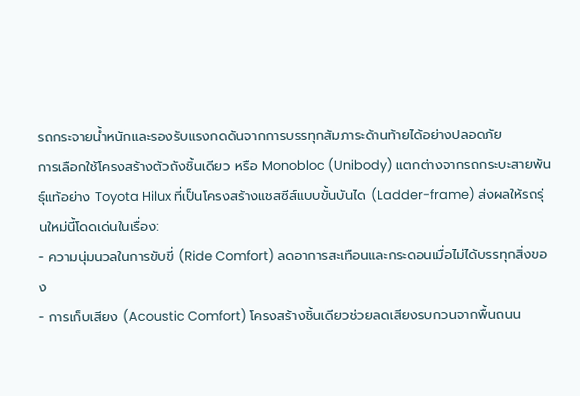รถกระจายน้ำหนักและรองรับแรงกดดันจากการบรรทุกสัมภาระด้านท้ายได้อย่างปลอดภัย
การเลือกใช้โครงสร้างตัวถังชิ้นเดียว หรือ Monobloc (Unibody) แตกต่างจากรถกระบะสายพันธุ์แท้อย่าง Toyota Hilux ที่เป็นโครงสร้างแชสซีส์แบบขั้นบันได (Ladder-frame) ส่งผลให้รถรุ่นใหม่นี้โดดเด่นในเรื่อง:
- ความนุ่มนวลในการขับขี่ (Ride Comfort) ลดอาการสะเทือนและกระดอนเมื่อไม่ได้บรรทุกสิ่งของ
- การเก็บเสียง (Acoustic Comfort) โครงสร้างชิ้นเดียวช่วยลดเสียงรบกวนจากพื้นถนน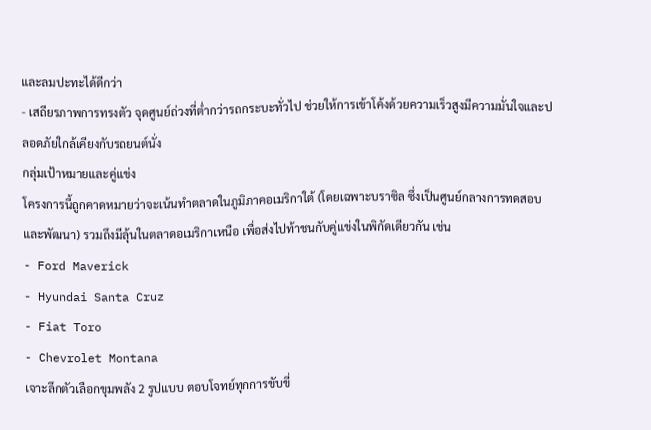และลมปะทะได้ดีกว่า
- เสถียรภาพการทรงตัว จุดศูนย์ถ่วงที่ต่ำกว่ารถกระบะทั่วไป ช่วยให้การเข้าโค้งด้วยความเร็วสูงมีความมั่นใจและปลอดภัยใกล้เคียงกับรถยนต์นั่ง
กลุ่มเป้าหมายและคู่แข่ง
โครงการนี้ถูกคาดหมายว่าจะเน้นทำตลาดในภูมิภาคอเมริกาใต้ (โดยเฉพาะบราซิล ซึ่งเป็นศูนย์กลางการทดสอบและพัฒนา) รวมถึงมีลุ้นในตลาดอเมริกาเหนือ เพื่อส่งไปท้าชนกับคู่แข่งในพิกัดเดียวกัน เช่น
- Ford Maverick
- Hyundai Santa Cruz
- Fiat Toro
- Chevrolet Montana
เจาะลึกตัวเลือกขุมพลัง 2 รูปแบบ ตอบโจทย์ทุกการขับขี่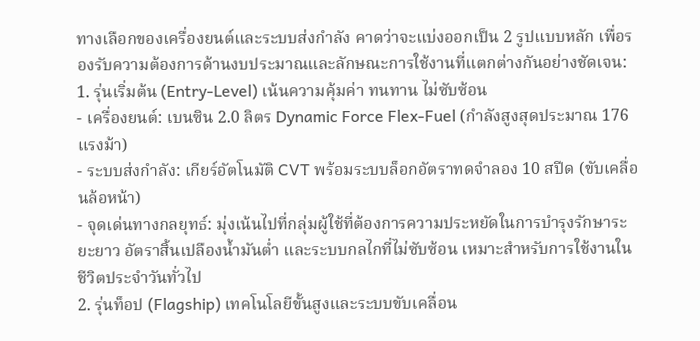ทางเลือกของเครื่องยนต์และระบบส่งกำลัง คาดว่าจะแบ่งออกเป็น 2 รูปแบบหลัก เพื่อรองรับความต้องการด้านงบประมาณและลักษณะการใช้งานที่แตกต่างกันอย่างชัดเจน:
1. รุ่นเริ่มต้น (Entry-Level) เน้นความคุ้มค่า ทนทาน ไม่ซับซ้อน
- เครื่องยนต์: เบนซิน 2.0 ลิตร Dynamic Force Flex-Fuel (กำลังสูงสุดประมาณ 176 แรงม้า)
- ระบบส่งกำลัง: เกียร์อัตโนมัติ CVT พร้อมระบบล็อกอัตราทดจำลอง 10 สปีด (ขับเคลื่อนล้อหน้า)
- จุดเด่นทางกลยุทธ์: มุ่งเน้นไปที่กลุ่มผู้ใช้ที่ต้องการความประหยัดในการบำรุงรักษาระยะยาว อัตราสิ้นเปลืองน้ำมันต่ำ และระบบกลไกที่ไม่ซับซ้อน เหมาะสำหรับการใช้งานในชีวิตประจำวันทั่วไป
2. รุ่นท็อป (Flagship) เทคโนโลยีขั้นสูงและระบบขับเคลื่อน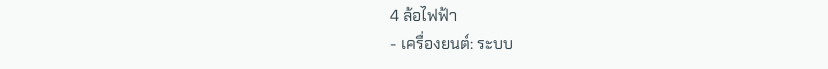4 ล้อไฟฟ้า
- เครื่องยนต์: ระบบ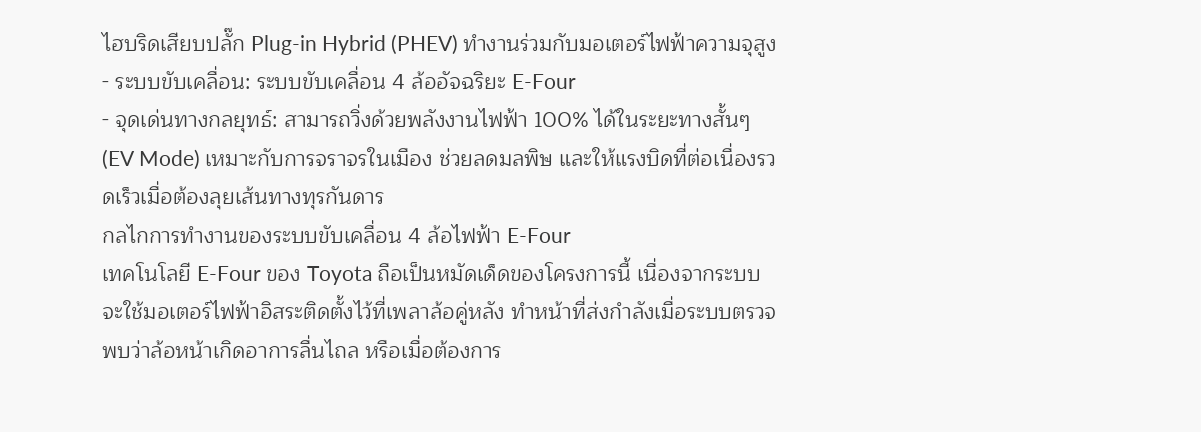ไฮบริดเสียบปลั๊ก Plug-in Hybrid (PHEV) ทำงานร่วมกับมอเตอร์ไฟฟ้าความจุสูง
- ระบบขับเคลื่อน: ระบบขับเคลื่อน 4 ล้ออัจฉริยะ E-Four
- จุดเด่นทางกลยุทธ์: สามารถวิ่งด้วยพลังงานไฟฟ้า 100% ได้ในระยะทางสั้นๆ (EV Mode) เหมาะกับการจราจรในเมือง ช่วยลดมลพิษ และให้แรงบิดที่ต่อเนื่องรวดเร็วเมื่อต้องลุยเส้นทางทุรกันดาร
กลไกการทำงานของระบบขับเคลื่อน 4 ล้อไฟฟ้า E-Four
เทคโนโลยี E-Four ของ Toyota ถือเป็นหมัดเด็ดของโครงการนี้ เนื่องจากระบบจะใช้มอเตอร์ไฟฟ้าอิสระติดตั้งไว้ที่เพลาล้อคู่หลัง ทำหน้าที่ส่งกำลังเมื่อระบบตรวจพบว่าล้อหน้าเกิดอาการลื่นไถล หรือเมื่อต้องการ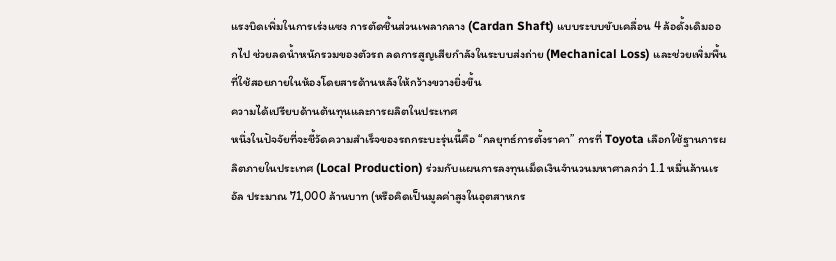แรงบิดเพิ่มในการเร่งแซง การตัดชิ้นส่วนเพลากลาง (Cardan Shaft) แบบระบบขับเคลื่อน 4 ล้อดั้งเดิมออกไป ช่วยลดน้ำหนักรวมของตัวรถ ลดการสูญเสียกำลังในระบบส่งถ่าย (Mechanical Loss) และช่วยเพิ่มพื้นที่ใช้สอยภายในห้องโดยสารด้านหลังให้กว้างขวางยิ่งขึ้น
ความได้เปรียบด้านต้นทุนและการผลิตในประเทศ
หนึ่งในปัจจัยที่จะชี้วัดความสำเร็จของรถกระบะรุ่นนี้คือ “กลยุทธ์การตั้งราคา” การที่ Toyota เลือกใช้ฐานการผลิตภายในประเทศ (Local Production) ร่วมกับแผนการลงทุนเม็ดเงินจำนวนมหาศาลกว่า 1.1 หมื่นล้านเรอัล ประมาณ 71,000 ล้านบาท (หรือคิดเป็นมูลค่าสูงในอุตสาหกร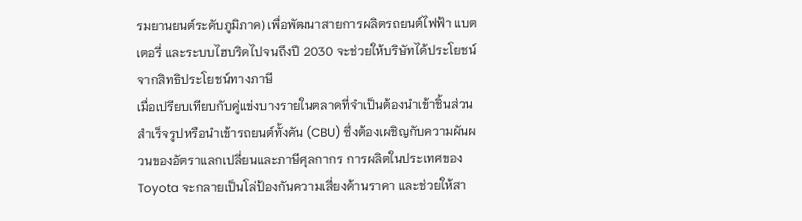รมยานยนต์ระดับภูมิภาค) เพื่อพัฒนาสายการผลิตรถยนต์ไฟฟ้า แบตเตอรี่ และระบบไฮบริดไปจนถึงปี 2030 จะช่วยให้บริษัทได้ประโยชน์จากสิทธิประโยชน์ทางภาษี
เมื่อเปรียบเทียบกับคู่แข่งบางรายในตลาดที่จำเป็นต้องนำเข้าชิ้นส่วนสำเร็จรูปหรือนำเข้ารถยนต์ทั้งคัน (CBU) ซึ่งต้องเผชิญกับความผันผวนของอัตราแลกเปลี่ยนและภาษีศุลกากร การผลิตในประเทศของ Toyota จะกลายเป็นโล่ป้องกันความเสี่ยงด้านราคา และช่วยให้สา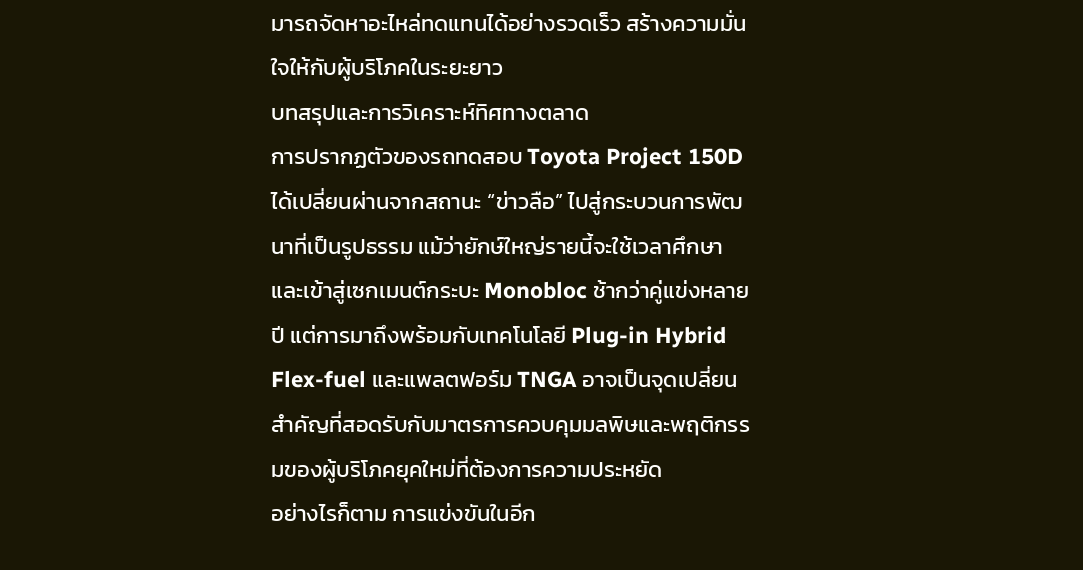มารถจัดหาอะไหล่ทดแทนได้อย่างรวดเร็ว สร้างความมั่นใจให้กับผู้บริโภคในระยะยาว
บทสรุปและการวิเคราะห์ทิศทางตลาด
การปรากฏตัวของรถทดสอบ Toyota Project 150D ได้เปลี่ยนผ่านจากสถานะ “ข่าวลือ” ไปสู่กระบวนการพัฒนาที่เป็นรูปธรรม แม้ว่ายักษ์ใหญ่รายนี้จะใช้เวลาศึกษาและเข้าสู่เซกเมนต์กระบะ Monobloc ช้ากว่าคู่แข่งหลายปี แต่การมาถึงพร้อมกับเทคโนโลยี Plug-in Hybrid Flex-fuel และแพลตฟอร์ม TNGA อาจเป็นจุดเปลี่ยนสำคัญที่สอดรับกับมาตรการควบคุมมลพิษและพฤติกรรมของผู้บริโภคยุคใหม่ที่ต้องการความประหยัด
อย่างไรก็ตาม การแข่งขันในอีก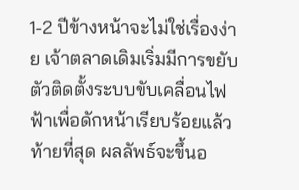1-2 ปีข้างหน้าจะไม่ใช่เรื่องง่าย เจ้าตลาดเดิมเริ่มมีการขยับตัวติดตั้งระบบขับเคลื่อนไฟฟ้าเพื่อดักหน้าเรียบร้อยแล้ว ท้ายที่สุด ผลลัพธ์จะขึ้นอ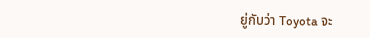ยู่กับว่า Toyota จะ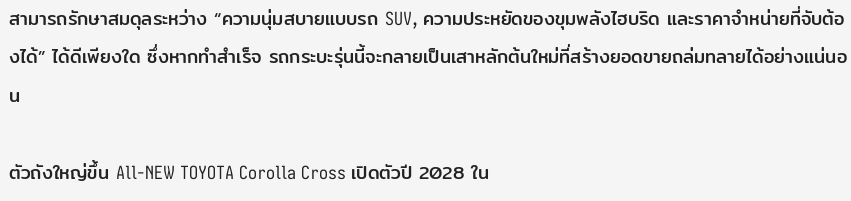สามารถรักษาสมดุลระหว่าง “ความนุ่มสบายแบบรถ SUV, ความประหยัดของขุมพลังไฮบริด และราคาจำหน่ายที่จับต้องได้” ได้ดีเพียงใด ซึ่งหากทำสำเร็จ รถกระบะรุ่นนี้จะกลายเป็นเสาหลักต้นใหม่ที่สร้างยอดขายถล่มทลายได้อย่างแน่นอน

ตัวถังใหญ่ขึ้น All-NEW TOYOTA Corolla Cross เปิดตัวปี 2028 ใน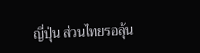ญี่ปุ่น ส่วนไทยรอลุ้น